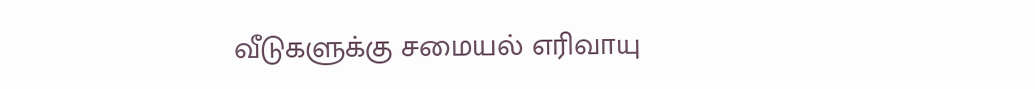வீடுகளுக்கு சமையல் எரிவாயு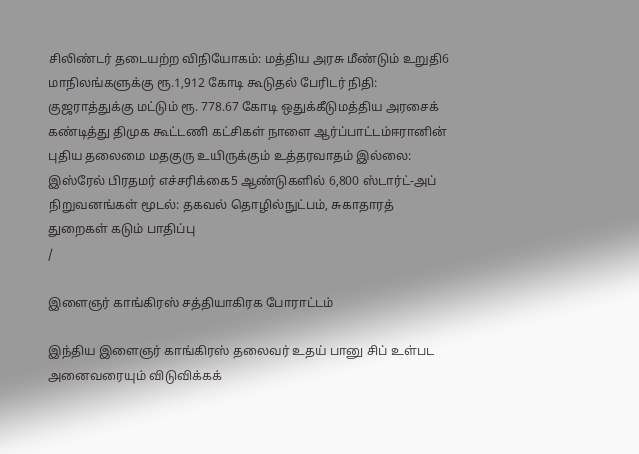சிலிண்டர் தடையற்ற விநியோகம்: மத்திய அரசு மீண்டும் உறுதி6 மாநிலங்களுக்கு ரூ.1,912 கோடி கூடுதல் பேரிடர் நிதி: குஜராத்துக்கு மட்டும் ரூ. 778.67 கோடி ஒதுக்கீடுமத்திய அரசைக் கண்டித்து திமுக கூட்டணி கட்சிகள் நாளை ஆர்ப்பாட்டம்ஈரானின் புதிய தலைமை மதகுரு உயிருக்கும் உத்தரவாதம் இல்லை: இஸ்ரேல் பிரதமர் எச்சரிக்கை5 ஆண்டுகளில் 6,800 ஸ்டார்ட்-அப் நிறுவனங்கள் மூடல்: தகவல் தொழில்நுட்பம், சுகாதாரத் துறைகள் கடும் பாதிப்பு
/

இளைஞர் காங்கிரஸ் சத்தியாகிரக போராட்டம்

இந்திய இளைஞர் காங்கிரஸ் தலைவர் உதய் பானு சிப் உள்பட அனைவரையும் விடுவிக்கக்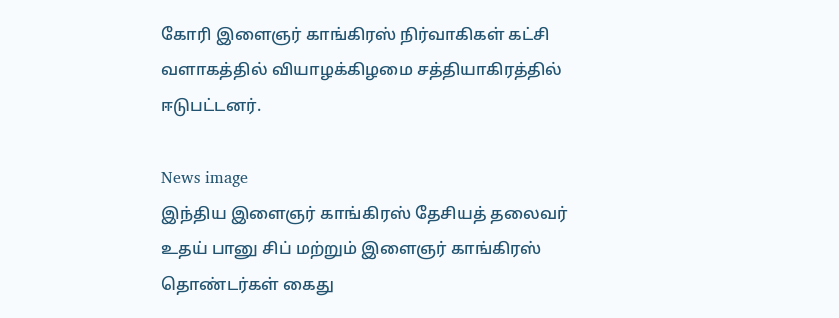கோரி இளைஞர் காங்கிரஸ் நிர்வாகிகள் கட்சி வளாகத்தில் வியாழக்கிழமை சத்தியாகிரத்தில் ஈடுபட்டனர்.

News image
இந்திய இளைஞர் காங்கிரஸ் தேசியத் தலைவர் உதய் பானு சிப் மற்றும் இளைஞர் காங்கிரஸ் தொண்டர்கள் கைது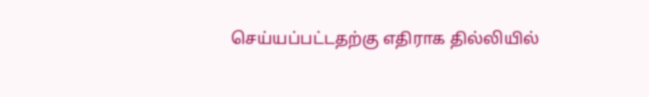செய்யப்பட்டதற்கு எதிராக தில்லியில்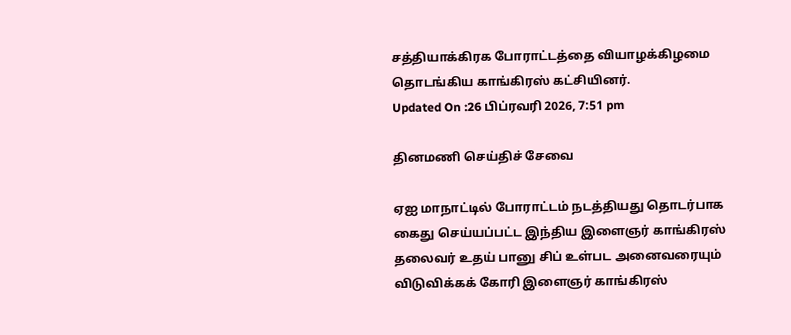சத்தியாக்கிரக போராட்டத்தை வியாழக்கிழமை தொடங்கிய காங்கிரஸ் கட்சியினர்.
Updated On :26 பிப்ரவரி 2026, 7:51 pm

தினமணி செய்திச் சேவை

ஏஐ மாநாட்டில் போராட்டம் நடத்தியது தொடர்பாக கைது செய்யப்பட்ட இந்திய இளைஞர் காங்கிரஸ் தலைவர் உதய் பானு சிப் உள்பட அனைவரையும் விடுவிக்கக் கோரி இளைஞர் காங்கிரஸ்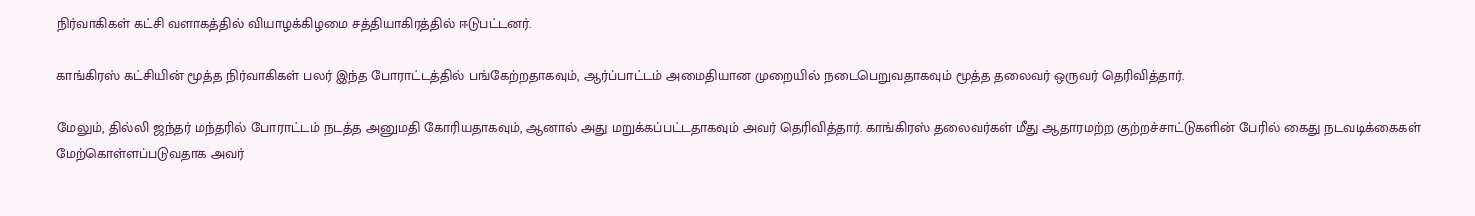நிர்வாகிகள் கட்சி வளாகத்தில் வியாழக்கிழமை சத்தியாகிரத்தில் ஈடுபட்டனர்.

காங்கிரஸ் கட்சியின் மூத்த நிர்வாகிகள் பலர் இந்த போராட்டத்தில் பங்கேற்றதாகவும், ஆர்ப்பாட்டம் அமைதியான முறையில் நடைபெறுவதாகவும் மூத்த தலைவர் ஒருவர் தெரிவித்தார்.

மேலும், தில்லி ஜந்தர் மந்தரில் போராட்டம் நடத்த அனுமதி கோரியதாகவும், ஆனால் அது மறுக்கப்பட்டதாகவும் அவர் தெரிவித்தார். காங்கிரஸ் தலைவர்கள் மீது ஆதாரமற்ற குற்றச்சாட்டுகளின் பேரில் கைது நடவடிக்கைகள் மேற்கொள்ளப்படுவதாக அவர்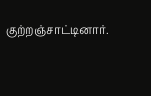குற்றஞ்சாட்டினார்.